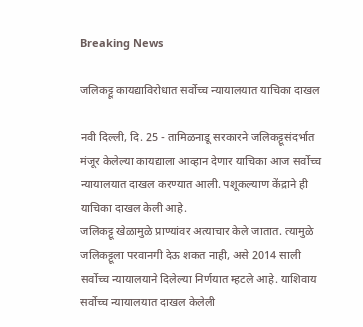Breaking News

जलिकट्टू कायद्याविरोधात सर्वोच्च न्यायालयात याचिका दाखल

नवी दिल्ली, दि. 25 - तामिळनाडू सरकारने जलिकट्टूसंदर्भात मंजूर केलेल्या कायद्याला आव्हान देणार याचिका आज सर्वोच्च न्यायालयात दाखल करण्यात आली. पशूकल्याण केंद्राने ही याचिका दाखल केली आहे.
जलिकट्टू खेळामुळे प्राण्यांवर अत्याचार केले जातात. त्यामुळे जलिकट्टूला परवानगी देऊ शकत नाही, असे 2014 साली सर्वोच्च न्यायालयाने दिलेल्या निर्णयात म्हटले आहे. याशिवाय सर्वोच्च न्यायालयात दाखल केलेली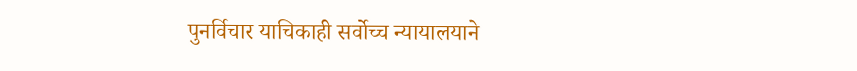पुनर्विचार याचिकाही सर्वोच्च न्यायालयाने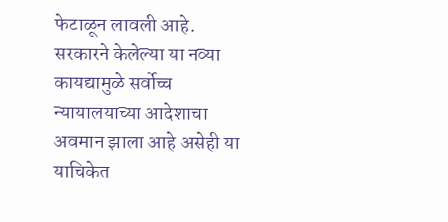फेटाळून लावली आहे. सरकारने केलेल्या या नव्या कायद्यामुळे सर्वोच्च न्यायालयाच्या आदेशाचा अवमान झाला आहे असेही या याचिकेत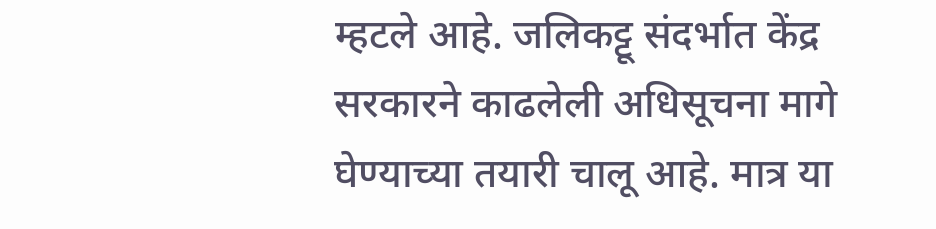म्हटले आहे. जलिकट्टू संदर्भात केंद्र सरकारने काढलेली अधिसूचना मागे घेण्याच्या तयारी चालू आहे. मात्र या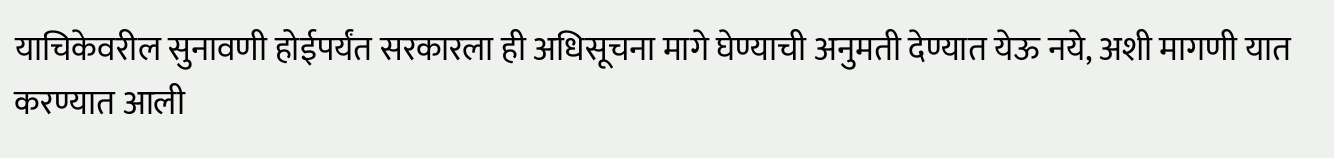याचिकेवरील सुनावणी होईपर्यंत सरकारला ही अधिसूचना मागे घेण्याची अनुमती देण्यात येऊ नये, अशी मागणी यात करण्यात आली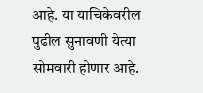आहे. या याचिकेवरील पुढील सुनावणी येत्या सोमवारी होणार आहे.